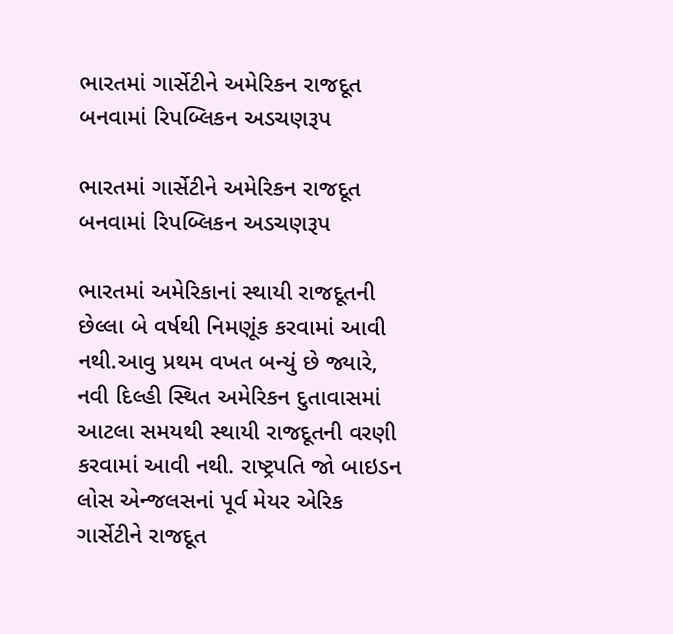ભારતમાં ગાર્સેટીને અમેરિકન રાજદૂત બનવામાં રિપબ્લિકન અડચણરૂપ

ભારતમાં ગાર્સેટીને અમેરિકન રાજદૂત બનવામાં રિપબ્લિકન અડચણરૂપ

ભારતમાં અમેરિકાનાં સ્થાયી રાજદૂતની છેલ્લા બે વર્ષથી નિમણૂંક કરવામાં આવી નથી.આવુ પ્રથમ વખત બન્યું છે જ્યારે, નવી દિલ્હી સ્થિત અમેરિકન દુતાવાસમાં આટલા સમયથી સ્થાયી રાજદૂતની વરણી કરવામાં આવી નથી. રાષ્ટ્રપતિ જો બાઇડન લોસ એન્જલસનાં પૂર્વ મેયર એરિક ગાર્સેટીને રાજદૂત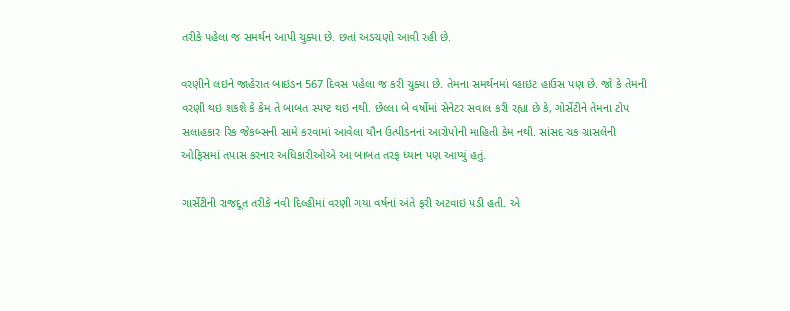તરીકે પહેલા જ સમર્થન આપી ચુક્યા છે. છતાં અડચણો આવી રહી છે.

વરણીને લઇને જાહેરાત બાઇડન 567 દિવસ પહેલા જ કરી ચુક્યા છે. તેમના સમર્થનમાં વ્હાઇટ હાઉસ પણ છે. જો કે તેમની વરણી થઇ શકશે કે કેમ તે બાબત સ્પષ્ટ થઇ નથી. છેલ્લા બે વર્ષોમાં સેનેટર સવાલ કરી રહ્યા છે કે, ગોર્સેટીને તેમના ટોપ સલાહકાર રિક જેકબ્સની સામે કરવામાં આવેલા યૌન ઉત્પીડનનાં આરોપોની માહિતી કેમ નથી. સાંસદ ચક ગ્રાસલેની ઓફિસમાં તપાસ કરનાર અધિકારીઓએ આ બાબત તરફ ધ્યાન પણ આપ્યું હતું.

ગાર્સેટીની રાજદૂત તરીકે નવી દિલ્હીમાં વરણી ગયા વર્ષનાં અંતે ફરી અટવાઇ પડી હતી. એ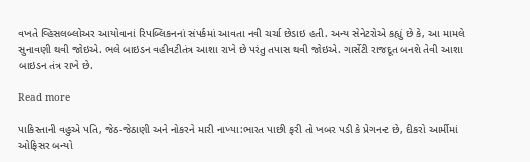વખતે વ્હિસલબ્લોઅર આયોવાનાં રિપબ્લિકનનાં સંપર્કમાં આવતા નવી ચર્ચા છેડાઇ હતી. અન્ય સેનેટરોએ કહ્યું છે કે, આ મામલે સુનાવણી થવી જોઇએ. ભલે બાઇડન વહીવટીતંત્ર આશા રાખે છે પરંતુ તપાસ થવી જોઇએ. ગાર્સેટી રાજદૂત બનશે તેવી આશા બાઇડન તંત્ર રાખે છે.

Read more

પાકિસ્તાની વહુએ પતિ, જેઠ-જેઠાણી અને નોકરને મારી નાખ્યા:ભારત પાછી ફરી તો ખબર પડી કે પ્રેગનન્ટ છે, દીકરો આર્મીમાં ઓફિસર બન્યો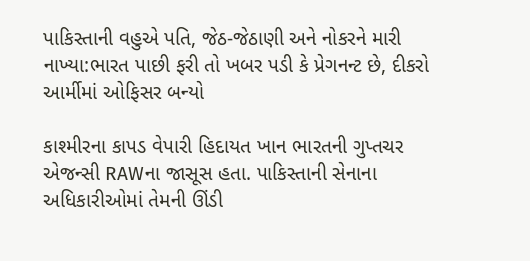પાકિસ્તાની વહુએ પતિ, જેઠ-જેઠાણી અને નોકરને મારી નાખ્યા:ભારત પાછી ફરી તો ખબર પડી કે પ્રેગનન્ટ છે, દીકરો આર્મીમાં ઓફિસર બન્યો

કાશ્મીરના કાપડ વેપારી હિદાયત ખાન ભારતની ગુપ્તચર એજન્સી RAWના જાસૂસ હતા. પાકિસ્તાની સેનાના અધિકારીઓમાં તેમની ઊંડી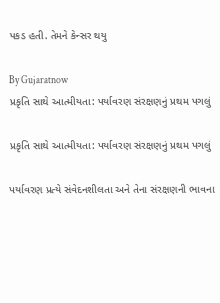પકડ હતી. તેમને કેન્સર થયુ

By Gujaratnow
પ્રકૃતિ સાથે આત્મીયતા: પર્યાવરણ સંરક્ષણનું પ્રથમ પગલું

પ્રકૃતિ સાથે આત્મીયતા: પર્યાવરણ સંરક્ષણનું પ્રથમ પગલું

પર્યાવરણ પ્રત્યે સંવેદનશીલતા અને તેના સંરક્ષણની ભાવના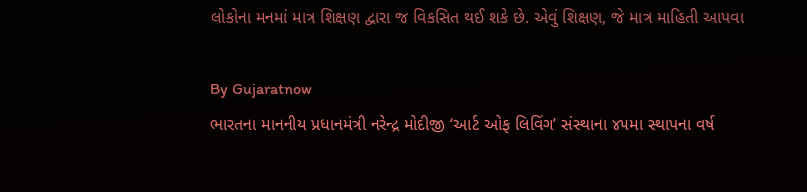લોકોના મનમાં માત્ર શિક્ષણ દ્વારા જ વિકસિત થઈ શકે છે. એવું શિક્ષણ, જે માત્ર માહિતી આપવા

By Gujaratnow
ભારતના માનનીય પ્રધાનમંત્રી નરેન્દ્ર મોદીજી ‘આર્ટ ઓફ લિવિંગ’ સંસ્થાના ૪૫મા સ્થાપના વર્ષ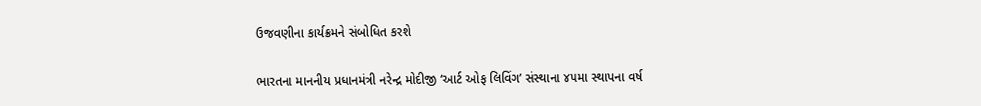ઉજવણીના કાર્યક્રમને સંબોધિત કરશે

ભારતના માનનીય પ્રધાનમંત્રી નરેન્દ્ર મોદીજી ‘આર્ટ ઓફ લિવિંગ’ સંસ્થાના ૪૫મા સ્થાપના વર્ષ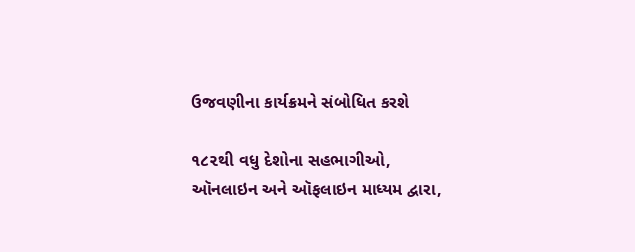ઉજવણીના કાર્યક્રમને સંબોધિત કરશે

૧૮૨થી વધુ દેશોના સહભાગીઓ, ઑનલાઇન અને ઑફલાઇન માધ્યમ દ્વારા,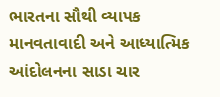ભારતના સૌથી વ્યાપક માનવતાવાદી અને આધ્યાત્મિક આંદોલનના સાડા ચાર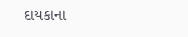દાયકાના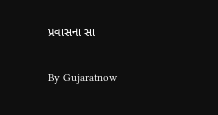પ્રવાસના સા

By Gujaratnow